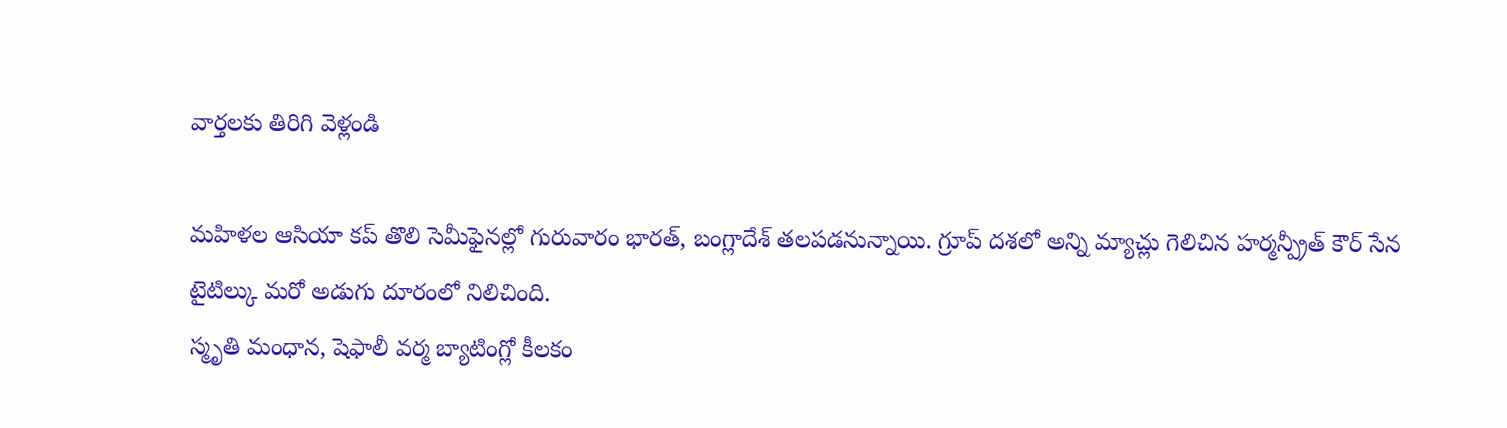వార్తలకు తిరిగి వెళ్లండి

మహిళల ఆసియా కప్ తొలి సెమీఫైనల్లో గురువారం భారత్, బంగ్లాదేశ్ తలపడనున్నాయి. గ్రూప్ దశలో అన్ని మ్యాచ్లు గెలిచిన హర్మన్ప్రీత్ కౌర్ సేన టైటిల్కు మరో అడుగు దూరంలో నిలిచింది.
స్మృతి మంధాన, షెఫాలీ వర్మ బ్యాటింగ్లో కీలకం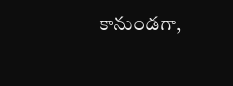కానుండగా,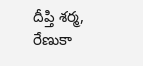దీప్తి శర్మ, రేణుకా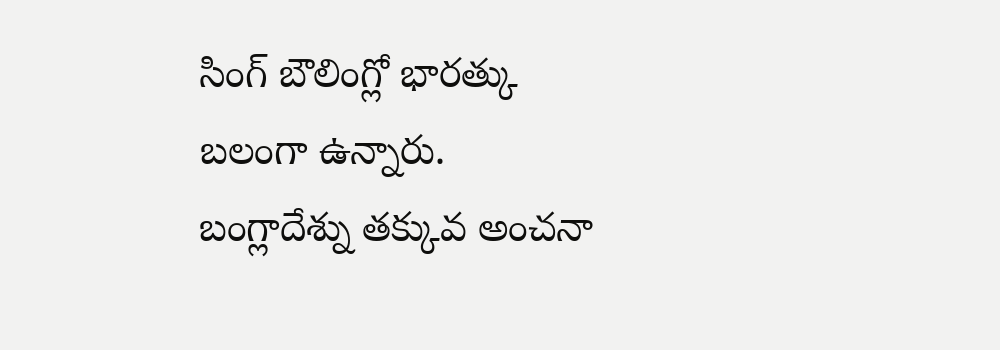సింగ్ బౌలింగ్లో భారత్కు బలంగా ఉన్నారు. బంగ్లాదేశ్ను తక్కువ అంచనా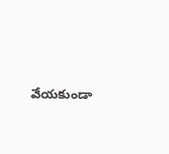వేయకుండా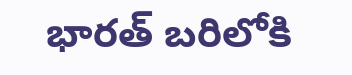భారత్ బరిలోకి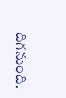దిగనుంది.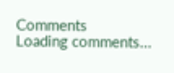Comments
Loading comments...